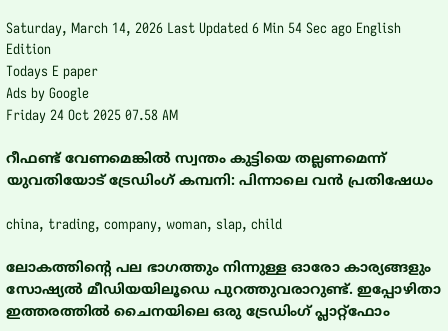Saturday, March 14, 2026 Last Updated 6 Min 54 Sec ago English Edition
Todays E paper
Ads by Google
Friday 24 Oct 2025 07.58 AM

റീഫണ്ട് വേണമെങ്കില്‍ സ്വന്തം കുട്ടിയെ തല്ലണമെന്ന് യുവതിയോട് ട്രേഡിംഗ് കമ്പനി: പിന്നാലെ വന്‍ പ്രതിഷേധം

china, trading, company, woman, slap, child

ലോകത്തിന്റെ പല ഭാഗത്തും നിന്നുള്ള ഓരോ കാര്യങ്ങളും സോഷ്യല്‍ മീഡിയയിലൂഡെ പുറത്തുവരാറുണ്ട്. ഇപ്പോഴിതാ ഇത്തരത്തില്‍ ചൈനയിലെ ഒരു ട്രേഡിംഗ് പ്ലാറ്റ്‌ഫോം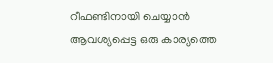റീഫണ്ടിനായി ചെയ്യാന്‍ ആവശ്യപ്പെട്ട ഒരു കാര്യത്തെ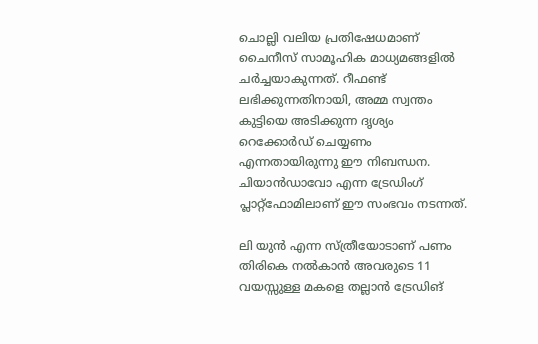ചൊല്ലി വലിയ പ്രതിഷേധമാണ് ചൈനീസ് സാമൂഹിക മാധ്യമങ്ങളില്‍ ചര്‍ച്ചയാകുന്നത്. റീഫണ്ട് ലഭിക്കുന്നതിനായി, അമ്മ സ്വന്തം കുട്ടിയെ അടിക്കുന്ന ദൃശ്യം റെക്കോര്‍ഡ് ചെയ്യണം എന്നതായിരുന്നു ഈ നിബന്ധന. ചിയാന്‍ഡാവോ എന്ന ട്രേഡിംഗ് പ്ലാറ്റ്‌ഫോമിലാണ് ഈ സംഭവം നടന്നത്.

ലി യുന്‍ എന്ന സ്ത്രീയോടാണ് പണം തിരികെ നല്‍കാന്‍ അവരുടെ 11 വയസ്സുള്ള മകളെ തല്ലാന്‍ ട്രേഡിങ്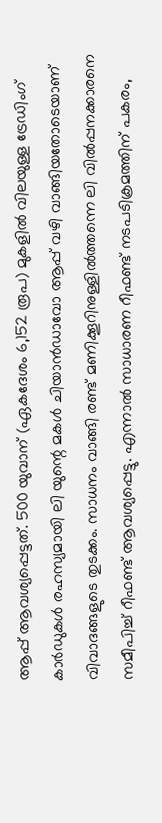ആപ്പ് ആവശ്യപ്പെട്ടത്. 500 യുവാന് (ഏകദേശം 6,152 രൂപ) മുകളില്‍ വിലയുള്ള ട്രേഡിംഗ് കാര്‍ഡുകള്‍ രഹസ്യമായി ലി യുന്റെ മകള്‍ ചിയാന്‍ഡാവോ ആപ്പ് വഴി വാങ്ങിയതോടെയാണ് വിവാദങ്ങളുടെ തുടക്കം. സാധനം വാങ്ങി രണ്ട് മണിക്കൂറിനുള്ളില്‍ത്തന്നെ ലി വില്‍പ്പനക്കാരനെ സമീപിച്ച് റീഫണ്ട് ആവശ്യപ്പെട്ടു. എന്നാല്‍ സാധാരണ റീഫണ്ട് നടപടിക്രമത്തിന് പകരം,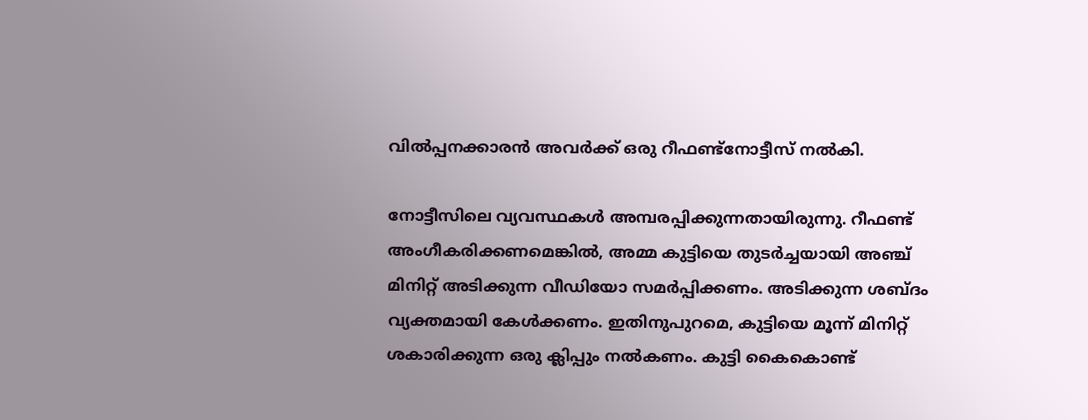വില്‍പ്പനക്കാരന്‍ അവര്‍ക്ക് ഒരു റീഫണ്ട്‌നോട്ടീസ് നല്‍കി.

നോട്ടീസിലെ വ്യവസ്ഥകള്‍ അമ്പരപ്പിക്കുന്നതായിരുന്നു. റീഫണ്ട് അംഗീകരിക്കണമെങ്കില്‍, അമ്മ കുട്ടിയെ തുടര്‍ച്ചയായി അഞ്ച് മിനിറ്റ് അടിക്കുന്ന വീഡിയോ സമര്‍പ്പിക്കണം. അടിക്കുന്ന ശബ്ദം വ്യക്തമായി കേള്‍ക്കണം. ഇതിനുപുറമെ, കുട്ടിയെ മൂന്ന് മിനിറ്റ് ശകാരിക്കുന്ന ഒരു ക്ലിപ്പും നല്‍കണം. കുട്ടി കൈകൊണ്ട്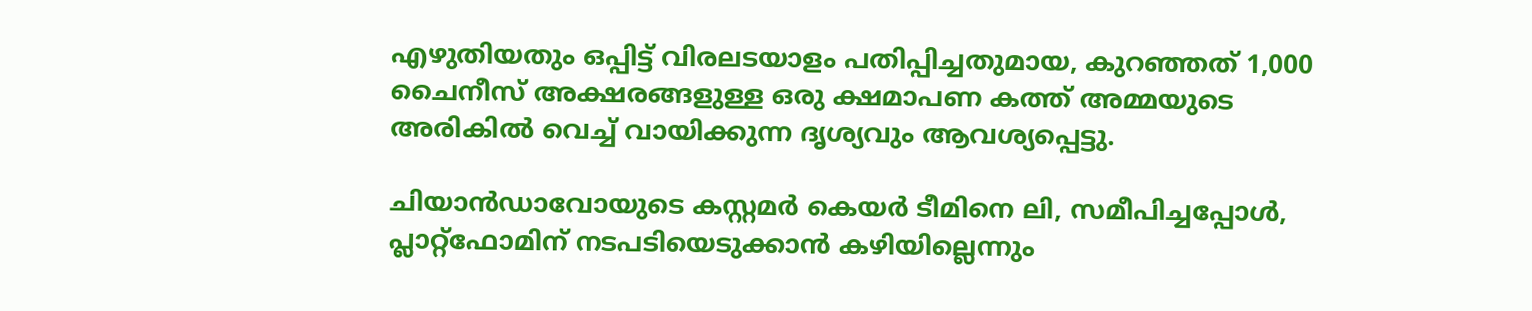എഴുതിയതും ഒപ്പിട്ട് വിരലടയാളം പതിപ്പിച്ചതുമായ, കുറഞ്ഞത് 1,000 ചൈനീസ് അക്ഷരങ്ങളുള്ള ഒരു ക്ഷമാപണ കത്ത് അമ്മയുടെ അരികില്‍ വെച്ച് വായിക്കുന്ന ദൃശ്യവും ആവശ്യപ്പെട്ടു.

ചിയാന്‍ഡാവോയുടെ കസ്റ്റമര്‍ കെയര്‍ ടീമിനെ ലി, സമീപിച്ചപ്പോള്‍, പ്ലാറ്റ്‌ഫോമിന് നടപടിയെടുക്കാന്‍ കഴിയില്ലെന്നും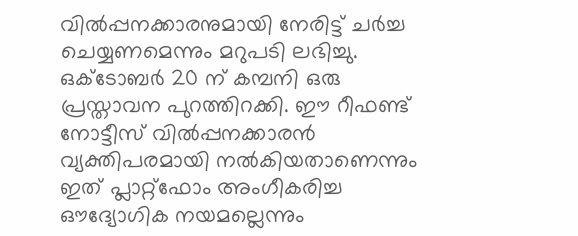വില്‍പ്പനക്കാരനുമായി നേരിട്ട് ചര്‍ച്ച ചെയ്യണമെന്നും മറുപടി ലഭിച്ചു. ഒക്ടോബര്‍ 20 ന് കമ്പനി ഒരു പ്രസ്താവന പുറത്തിറക്കി. ഈ റീഫണ്ട് നോട്ടീസ് വില്‍പ്പനക്കാരന്‍ വ്യക്തിപരമായി നല്‍കിയതാണെന്നും ഇത് പ്ലാറ്റ്‌ഫോം അംഗീകരിച്ച ഔദ്യോഗിക നയമല്ലെന്നും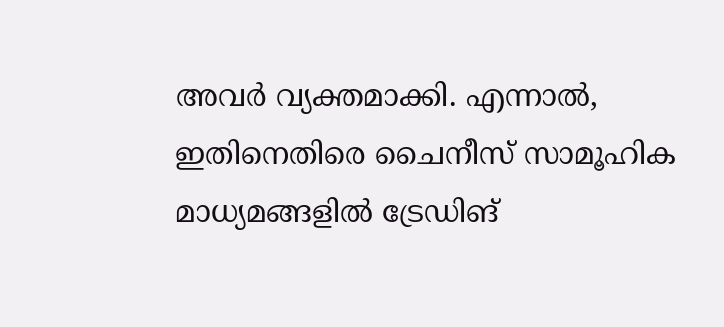അവര്‍ വ്യക്തമാക്കി. എന്നാല്‍, ഇതിനെതിരെ ചൈനീസ് സാമൂഹിക മാധ്യമങ്ങളില്‍ ട്രേഡിങ്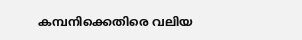കമ്പനിക്കെതിരെ വലിയ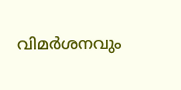വിമര്‍ശനവും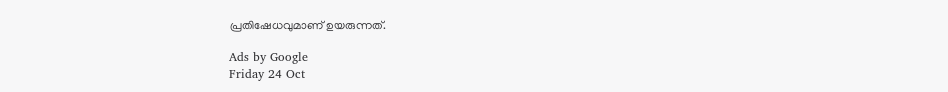പ്രതിഷേധവുമാണ് ഉയരുന്നത്.

Ads by Google
Friday 24 Oct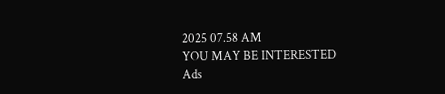2025 07.58 AM
YOU MAY BE INTERESTED
Ads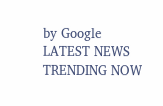by Google
LATEST NEWS
TRENDING NOW